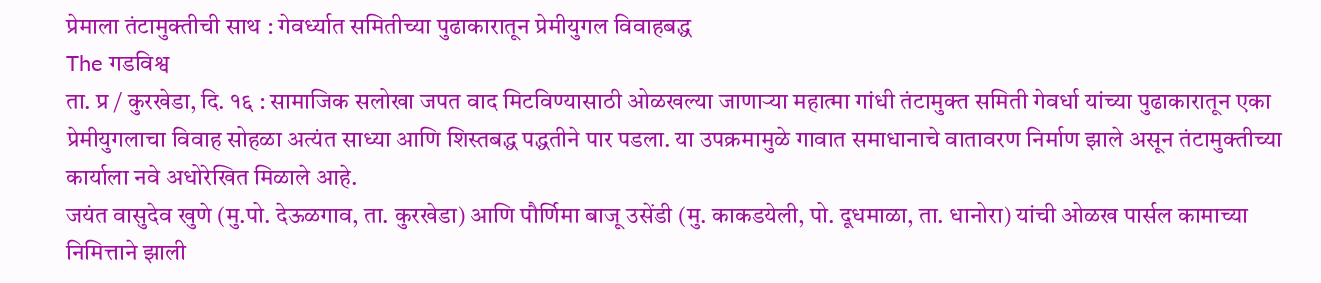प्रेमाला तंटामुक्तीची साथ : गेवर्ध्यात समितीच्या पुढाकारातून प्रेमीयुगल विवाहबद्ध
The गडविश्व
ता. प्र / कुरखेडा, दि. १६ : सामाजिक सलोखा जपत वाद मिटविण्यासाठी ओळखल्या जाणाऱ्या महात्मा गांधी तंटामुक्त समिती गेवर्धा यांच्या पुढाकारातून एका प्रेमीयुगलाचा विवाह सोहळा अत्यंत साध्या आणि शिस्तबद्ध पद्धतीने पार पडला. या उपक्रमामुळे गावात समाधानाचे वातावरण निर्माण झाले असून तंटामुक्तीच्या कार्याला नवे अधोरेखित मिळाले आहे.
जयंत वासुदेव खुणे (मु.पो. देऊळगाव, ता. कुरखेडा) आणि पौर्णिमा बाजू उसेंडी (मु. काकडयेली, पो. दूधमाळा, ता. धानोरा) यांची ओळख पार्सल कामाच्या निमित्ताने झाली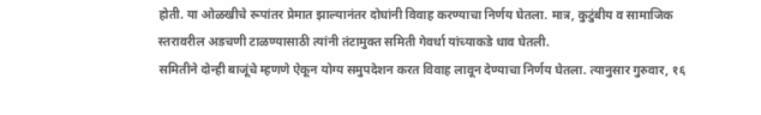होती. या ओळखीचे रूपांतर प्रेमात झाल्यानंतर दोघांनी विवाह करण्याचा निर्णय घेतला. मात्र, कुटुंबीय व सामाजिक स्तरावरील अडचणी टाळण्यासाठी त्यांनी तंटामुक्त समिती गेवर्धा यांच्याकडे धाव घेतली.
समितीने दोन्ही बाजूंचे म्हणणे ऐकून योग्य समुपदेशन करत विवाह लावून देण्याचा निर्णय घेतला. त्यानुसार गुरुवार, १६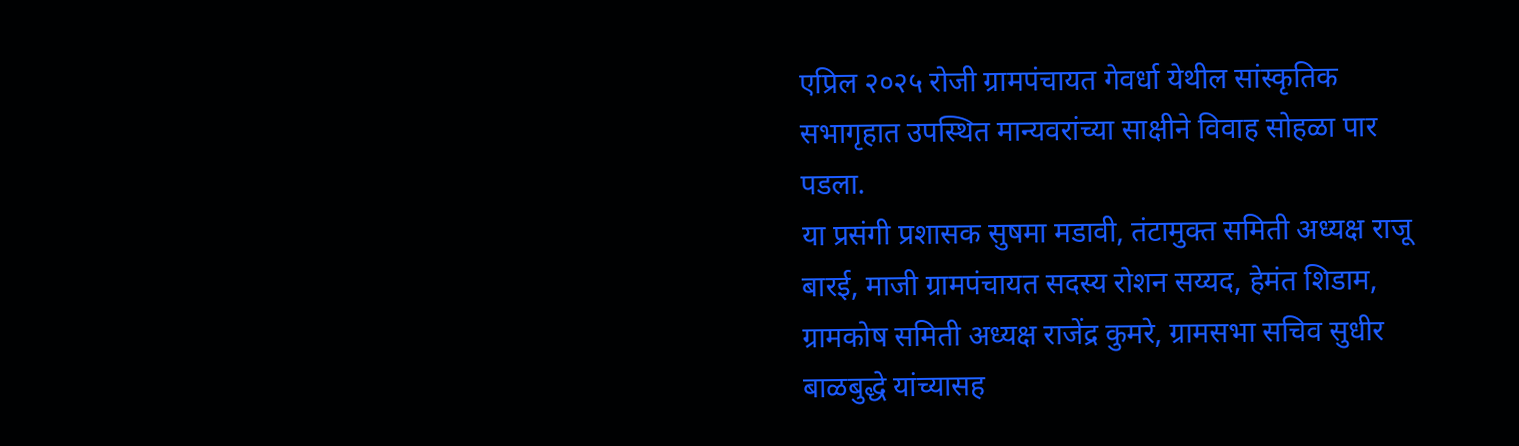एप्रिल २०२५ रोजी ग्रामपंचायत गेवर्धा येथील सांस्कृतिक सभागृहात उपस्थित मान्यवरांच्या साक्षीने विवाह सोहळा पार पडला.
या प्रसंगी प्रशासक सुषमा मडावी, तंटामुक्त समिती अध्यक्ष राजू बारई, माजी ग्रामपंचायत सदस्य रोशन सय्यद, हेमंत शिडाम, ग्रामकोष समिती अध्यक्ष राजेंद्र कुमरे, ग्रामसभा सचिव सुधीर बाळबुद्धे यांच्यासह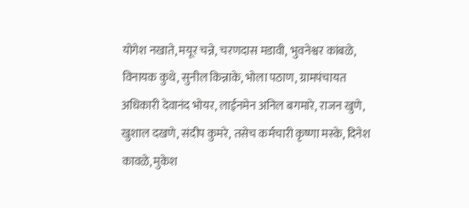योगेश नखाते, मयूर चन्ने, चरणदास मडावी, भुवनेश्वर कांबळे, विनायक कुथे, सुनील किन्नाके, भोला पठाण, ग्रामपंचायत अधिकारी देवानंद भोयर, लाईनमेन अनिल बगमारे, राजन खुणे, खुशाल दखणे, संदीप कुमरे, तसेच कर्मचारी कृष्णा मस्के, दिनेश कावळे, मुकेश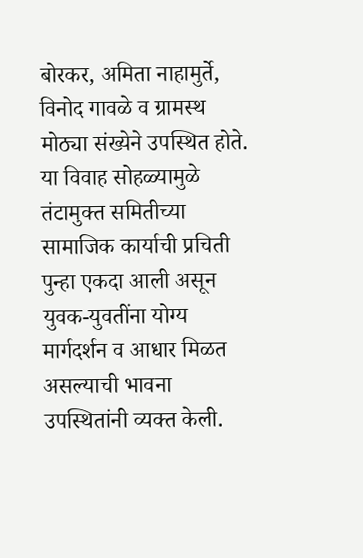बोरकर, अमिता नाहामुर्ते, विनोद गावळे व ग्रामस्थ मोठ्या संख्येने उपस्थित होते.
या विवाह सोहळ्यामुळे तंटामुक्त समितीच्या सामाजिक कार्याची प्रचिती पुन्हा एकदा आली असून युवक-युवतींना योग्य मार्गदर्शन व आधार मिळत असल्याची भावना उपस्थितांनी व्यक्त केली.